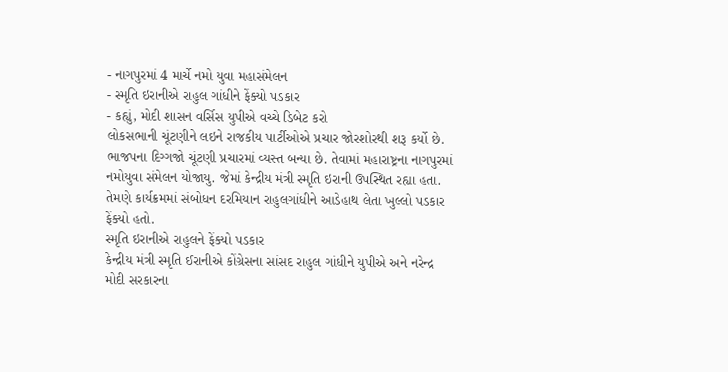- નાગપુરમાં 4 માર્ચે નમો યુવા મહાસંમેલન
- સ્મૃતિ ઇરાનીએ રાહુલ ગાંધીને ફેંક્યો પડકાર
- કહ્યું, મોદી શાસન વર્સિસ યુપીએ વચ્ચે ડિબેટ કરો
લોકસભાની ચૂંટણીને લઇને રાજકીય પાર્ટીઓએ પ્રચાર જોરશોરથી શરૂ કર્યો છે. ભાજપના દિગ્ગજો ચૂંટણી પ્રચારમાં વ્યસ્ત બન્યા છે. તેવામાં મહારાષ્ટ્રના નાગપુરમાં નમોયુવા સંમેલન યોજાયુ. જેમાં કેન્દ્રીય મંત્રી સ્મૃતિ ઇરાની ઉપસ્થિત રહ્યા હતા. તેમણે કાર્યક્રમમાં સંબોધન દરમિયાન રાહુલગાંધીને આડેહાથ લેતા ખુલ્લો પડકાર ફેંક્યો હતો.
સ્મૃતિ ઇરાનીએ રાહુલને ફેંક્યો પડકાર
કેન્દ્રીય મંત્રી સ્મૃતિ ઈરાનીએ કોંગ્રેસના સાંસદ રાહુલ ગાંધીને યુપીએ અને નરેન્દ્ર મોદી સરકારના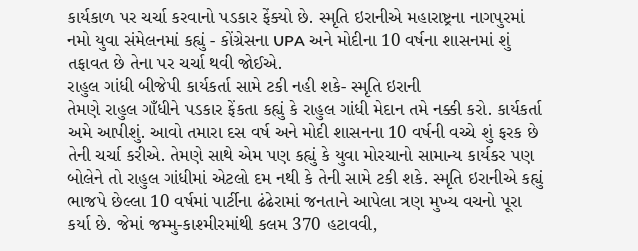કાર્યકાળ પર ચર્ચા કરવાનો પડકાર ફેંક્યો છે. સ્મૃતિ ઇરાનીએ મહારાષ્ટ્રના નાગપુરમાં નમો યુવા સંમેલનમાં કહ્યું - કોંગ્રેસના UPA અને મોદીના 10 વર્ષના શાસનમાં શું તફાવત છે તેના પર ચર્ચા થવી જોઈએ.
રાહુલ ગાંધી બીજેપી કાર્યકર્તા સામે ટકી નહી શકે- સ્મૃતિ ઇરાની
તેમણે રાહુલ ગાઁધીને પડકાર ફેંકતા કહ્યું કે રાહુલ ગાંધી મેદાન તમે નક્કી કરો. કાર્યકર્તા અમે આપીશું. આવો તમારા દસ વર્ષ અને મોદી શાસનના 10 વર્ષની વચ્ચે શું ફરક છે તેની ચર્ચા કરીએ. તેમણે સાથે એમ પણ કહ્યું કે યુવા મોરચાનો સામાન્ય કાર્યકર પણ બોલેને તો રાહુલ ગાંધીમાં એટલો દમ નથી કે તેની સામે ટકી શકે. સ્મૃતિ ઇરાનીએ કહ્યું ભાજપે છેલ્લા 10 વર્ષમાં પાર્ટીના ઢંઢેરામાં જનતાને આપેલા ત્રણ મુખ્ય વચનો પૂરા કર્યા છે. જેમાં જમ્મુ-કાશ્મીરમાંથી કલમ 370 હટાવવી,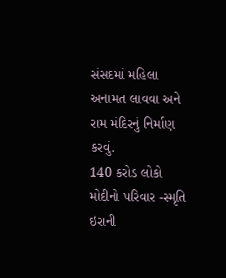સંસદમાં મહિલા અનામત લાવવા અને રામ મંદિરનું નિર્માણ કરવું.
140 કરોડ લોકો મોદીનો પરિવાર -સ્મૃતિ ઇરાની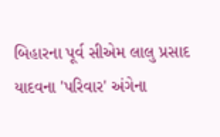બિહારના પૂર્વ સીએમ લાલુ પ્રસાદ યાદવના 'પરિવાર' અંગેના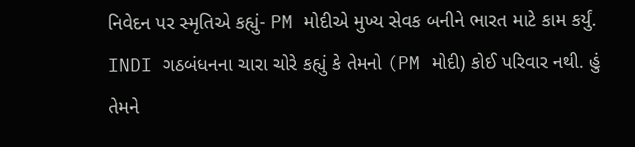નિવેદન પર સ્મૃતિએ કહ્યું- PM મોદીએ મુખ્ય સેવક બનીને ભારત માટે કામ કર્યું. INDI ગઠબંધનના ચારા ચોરે કહ્યું કે તેમનો (PM મોદી) કોઈ પરિવાર નથી. હું તેમને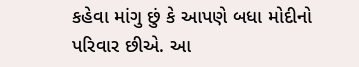કહેવા માંગુ છું કે આપણે બધા મોદીનો પરિવાર છીએ. આ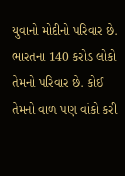યુવાનો મોદીનો પરિવાર છે. ભારતના 140 કરોડ લોકો તેમનો પરિવાર છે. કોઈ તેમનો વાળ પણ વાંકો કરી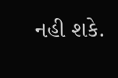નહી શકે.